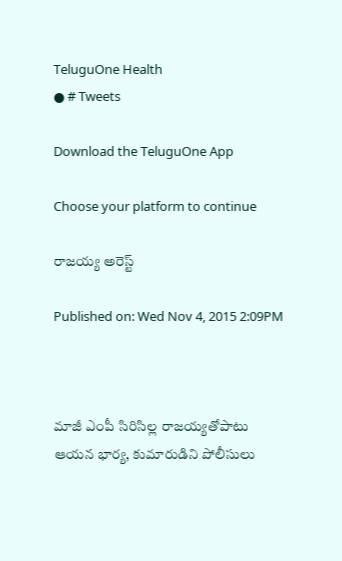TeluguOne Health
● # Tweets

Download the TeluguOne App

Choose your platform to continue

రాజయ్య అరెస్ట్

Published on: Wed Nov 4, 2015 2:09PM



మాజీ ఎంపీ సిరిసిల్ల రాజయ్యతోపాటు ఆయన భార్య, కుమారుడిని పోలీసులు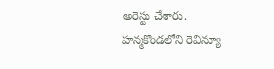అరెస్టు చేశారు. హన్మకొండలోని రెవిన్యూ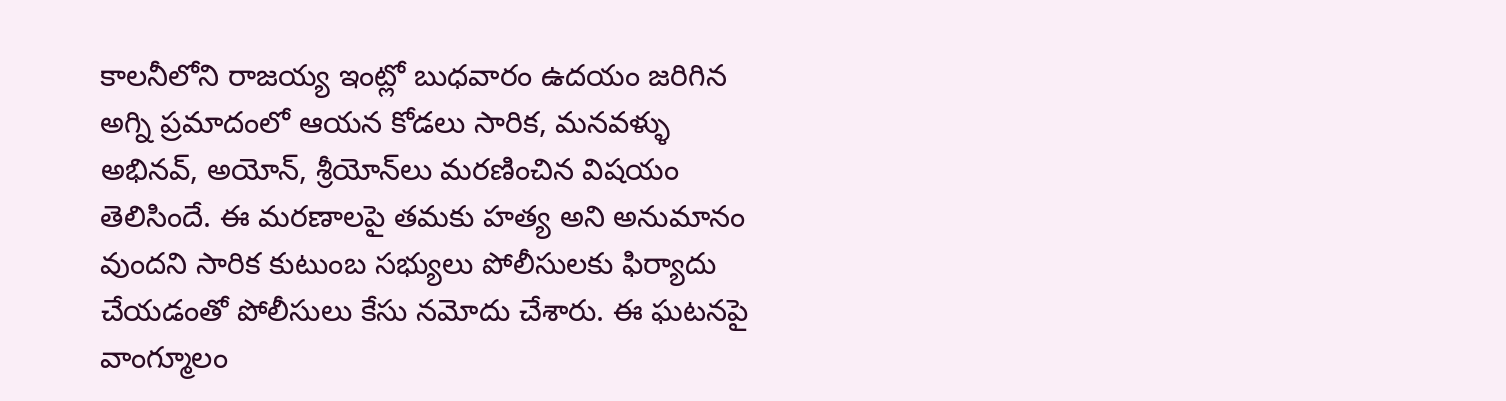కాలనీలోని రాజయ్య ఇంట్లో బుధవారం ఉదయం జరిగిన అగ్ని ప్రమాదంలో ఆయన కోడలు సారిక, మనవళ్ళు అభినవ్, అయోన్, శ్రీయోన్‌లు మరణించిన విషయం తెలిసిందే. ఈ మరణాలపై తమకు హత్య అని అనుమానం వుందని సారిక కుటుంబ సభ్యులు పోలీసులకు ఫిర్యాదు చేయడంతో పోలీసులు కేసు నమోదు చేశారు. ఈ ఘటనపై వాంగ్మూలం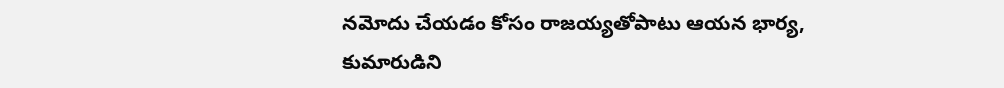నమోదు చేయడం కోసం రాజయ్యతోపాటు ఆయన భార్య, కుమారుడిని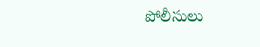పోలీసులు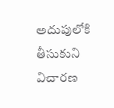అదుపులోకి తీసుకుని విచారణ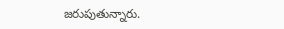జరుపుతున్నారు.